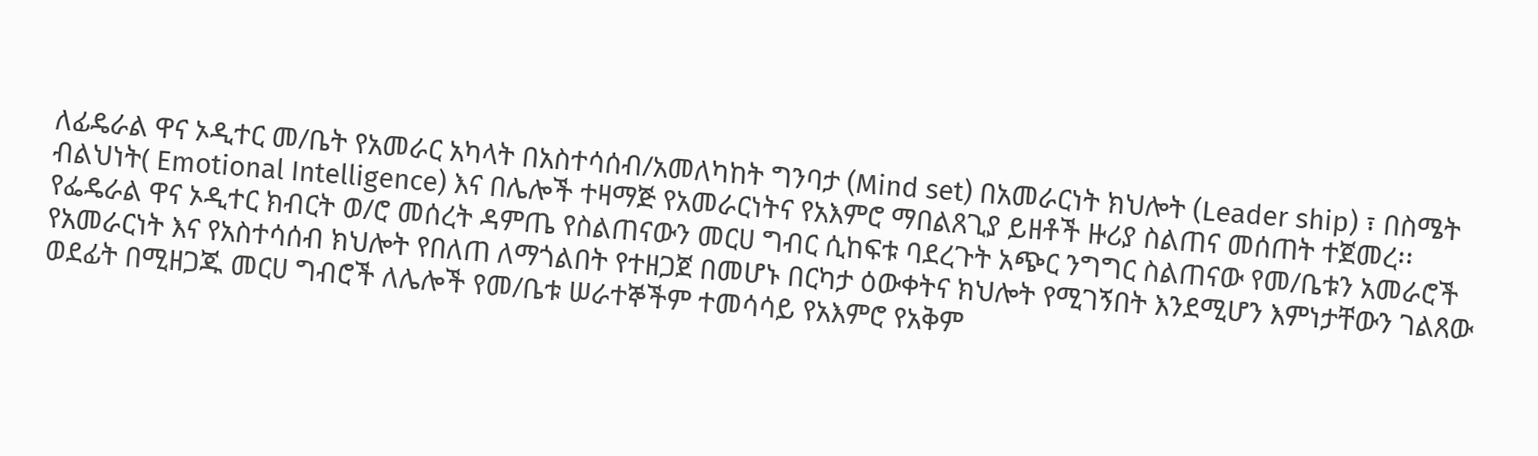ለፊዴራል ዋና ኦዲተር መ/ቤት የአመራር አካላት በአስተሳሰብ/አመለካከት ግንባታ (Mind set) በአመራርነት ክህሎት (Leader ship) ፣ በስሜት ብልህነት( Emotional Intelligence) እና በሌሎች ተዛማጅ የአመራርነትና የአእምሮ ማበልጸጊያ ይዘቶች ዙሪያ ስልጠና መሰጠት ተጀመረ፡፡
የፌዴራል ዋና ኦዲተር ክብርት ወ/ሮ መሰረት ዳምጤ የስልጠናውን መርሀ ግብር ሲከፍቱ ባደረጉት አጭር ንግግር ስልጠናው የመ/ቤቱን አመራሮች የአመራርነት እና የአስተሳሰብ ክህሎት የበለጠ ለማጎልበት የተዘጋጀ በመሆኑ በርካታ ዕውቀትና ክህሎት የሚገኝበት እንደሚሆን እምነታቸውን ገልጸው ወደፊት በሚዘጋጁ መርሀ ግብሮች ለሌሎች የመ/ቤቱ ሠራተኞችም ተመሳሳይ የአእምሮ የአቅም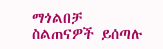ማጎልበቻ ስልጠናዎች ይሰጣሉ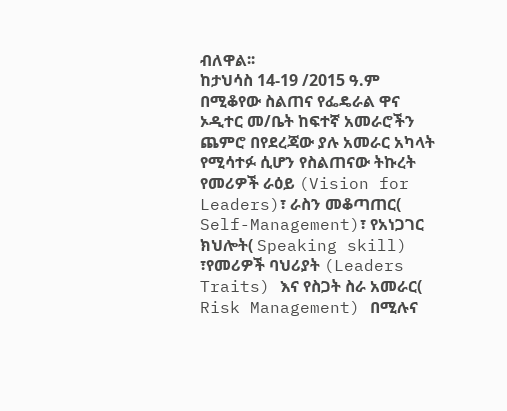ብለዋል፡፡
ከታህሳስ 14-19 /2015 ዓ.ም በሚቆየው ስልጠና የፌዴራል ዋና ኦዲተር መ/ቤት ከፍተኛ አመራሮችን ጨምሮ በየደረጃው ያሉ አመራር አካላት የሚሳተፉ ሲሆን የስልጠናው ትኩረት የመሪዎች ራዕይ (Vision for Leaders)፣ ራስን መቆጣጠር( Self-Management)፣ የአነጋገር ክህሎት( Speaking skill) ፣የመሪዎች ባህሪያት (Leaders Traits) እና የስጋት ስራ አመራር( Risk Management) በሚሉና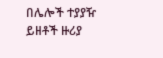በሌሎች ተያያዥ ይዘቶች ዙሪያ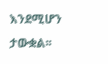እንደሚሆን ታውቋል፡፡